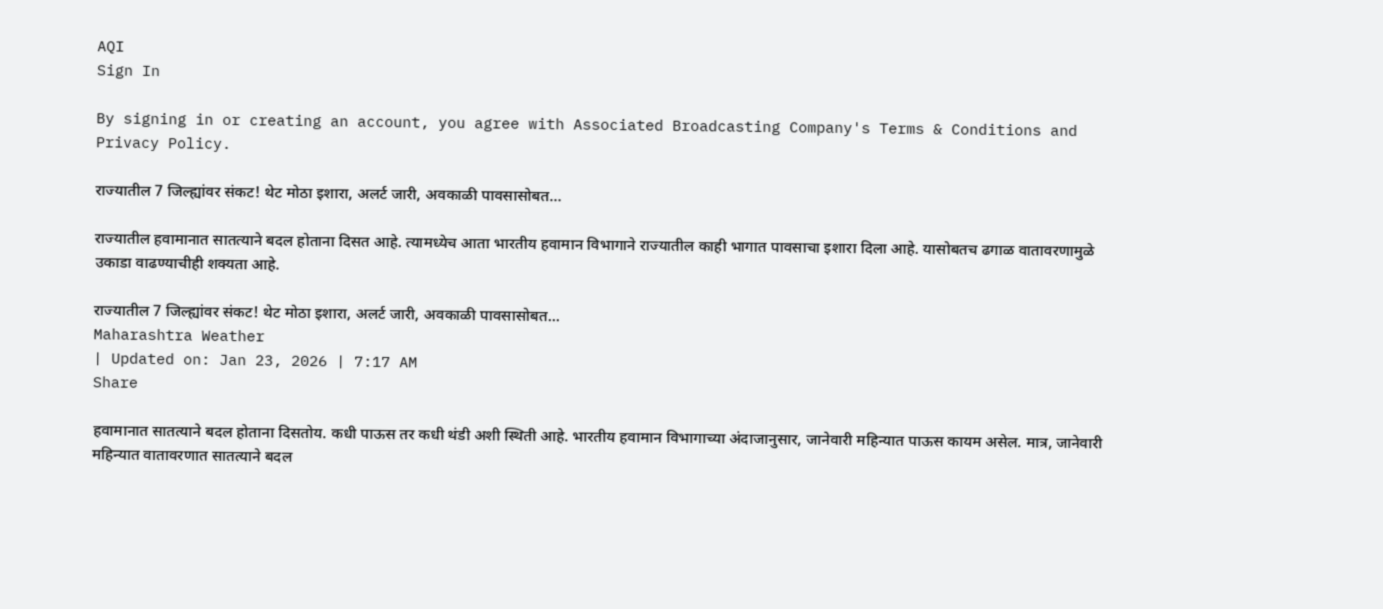AQI
Sign In

By signing in or creating an account, you agree with Associated Broadcasting Company's Terms & Conditions and Privacy Policy.

राज्यातील 7 जिल्ह्यांवर संकट! थेट मोठा इशारा, अलर्ट जारी, अवकाळी पावसासोबत…

राज्यातील हवामानात सातत्याने बदल होताना दिसत आहे. त्यामध्येच आता भारतीय हवामान विभागाने राज्यातील काही भागात पावसाचा इशारा दिला आहे. यासोबतच ढगाळ वातावरणामुळे उकाडा वाढण्याचीही शक्यता आहे.

राज्यातील 7 जिल्ह्यांवर संकट! थेट मोठा इशारा, अलर्ट जारी, अवकाळी पावसासोबत...
Maharashtra Weather
| Updated on: Jan 23, 2026 | 7:17 AM
Share

हवामानात सातत्याने बदल होताना दिसतोय. कधी पाऊस तर कधी थंडी अशी स्थिती आहे. भारतीय हवामान विभागाच्या अंदाजानुसार, जानेवारी महिन्यात पाऊस कायम असेल. मात्र, जानेवारी महिन्यात वातावरणात सातत्याने बदल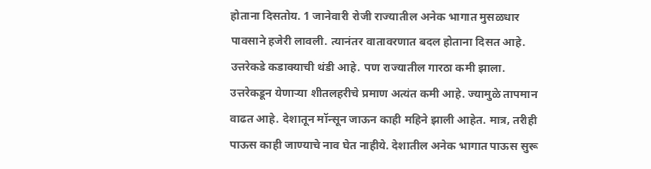होताना दिसतोय. 1 जानेवारी रोजी राज्यातील अनेक भागात मुसळधार पावसाने हजेरी लावली. त्यानंतर वातावरणात बदल होताना दिसत आहे. उत्तरेकडे कडाक्याची थंडी आहे. पण राज्यातील गारठा कमी झाला. उत्तरेकडून येणाऱ्या शीतलहरीचे प्रमाण अत्यंत कमी आहे. ज्यामुळे तापमान वाढत आहे. देशातून मॉन्सून जाऊन काही महिने झाली आहेत. मात्र, तरीही पाऊस काही जाण्याचे नाव घेत नाहीये. देशातील अनेक भागात पाऊस सुरू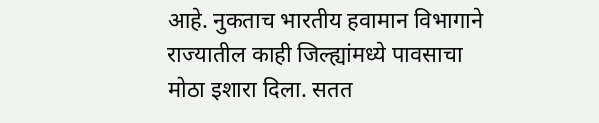आहे. नुकताच भारतीय हवामान विभागाने राज्यातील काही जिल्ह्यांमध्ये पावसाचा मोठा इशारा दिला. सतत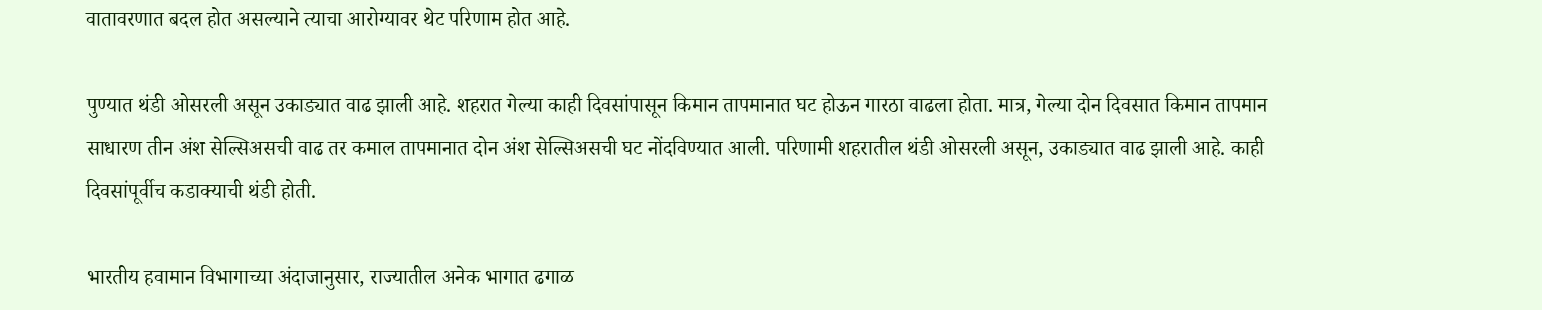वातावरणात बदल होत असल्याने त्याचा आरोग्यावर थेट परिणाम होत आहे.

पुण्यात थंडी ओसरली असून उकाड्यात वाढ झाली आहे. शहरात गेल्या काही दिवसांपासून किमान तापमानात घट होऊन गारठा वाढला होता. मात्र, गेल्या दोन दिवसात किमान तापमान साधारण तीन अंश सेल्सिअसची वाढ तर कमाल तापमानात दोन अंश सेल्सिअसची घट नोंदविण्यात आली. परिणामी शहरातील थंडी ओसरली असून, उकाड्यात वाढ झाली आहे. काही दिवसांपूर्वीच कडाक्याची थंडी होती.

भारतीय हवामान विभागाच्या अंदाजानुसार, राज्यातील अनेक भागात ढगाळ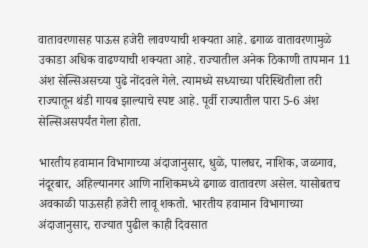वातावरणासह पाऊस हजेरी लावण्याची शक्यता आहे. ढगाळ वातावरणामुळे उकाडा अधिक वाढण्याची शक्यता आहे. राज्यातील अनेक ठिकाणी तापमान 11 अंश सेल्सिअसच्या पुढे नोंदवले गेले. त्यामध्ये सध्याच्या परिस्थितीला तरी राज्यातून थंडी गायब झाल्याचे स्पष्ट आहे. पूर्वी राज्यातील पारा 5-6 अंश सेल्सिअसपर्यंत गेला होता.

भारतीय हवामान विभागाच्या अंदाजानुसार, धुळे, पालघर, नाशिक, जळगाव, नंदूरबार, अहिल्यानगर आणि नाशिकमध्ये ढगाळ वातावरण असेल. यासोबतच अवकाळी पाऊसही हजेरी लावू शकतो. भारतीय हवामान विभागाच्या अंदाजानुसार, राज्यात पुढील काही दिवसात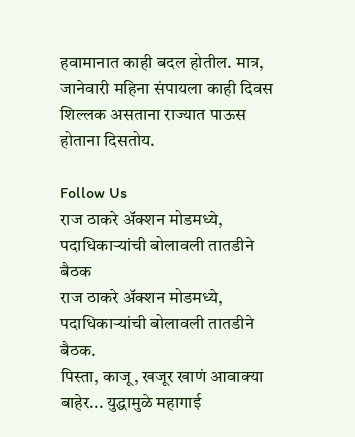हवामानात काही बदल होतील. मात्र, जानेवारी महिना संपायला काही दिवस शिल्लक असताना राज्यात पाऊस होताना दिसतोय.

Follow Us
राज ठाकरे अ‍ॅक्शन मोडमध्ये, पदाधिकाऱ्यांची बोलावली तातडीने बैठक
राज ठाकरे अ‍ॅक्शन मोडमध्ये, पदाधिकाऱ्यांची बोलावली तातडीने बैठक.
पिस्ता, काजू, खजूर खाणं आवाक्या बाहेर... युद्धामुळे महागाई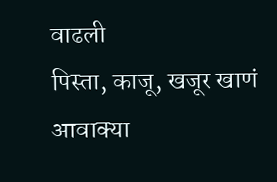वाढली
पिस्ता, काजू, खजूर खाणं आवाक्या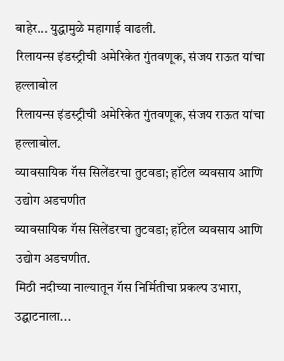बाहेर... युद्धामुळे महागाई वाढली.
रिलायन्स इंडस्ट्रीची अमेरिकेत गुंतवणूक, संजय राऊत यांचा हल्लाबोल
रिलायन्स इंडस्ट्रीची अमेरिकेत गुंतवणूक, संजय राऊत यांचा हल्लाबोल.
व्यावसायिक गॅस सिलेंडरचा तुटवडा; हॉटेल व्यवसाय आणि उद्योग अडचणीत
व्यावसायिक गॅस सिलेंडरचा तुटवडा; हॉटेल व्यवसाय आणि उद्योग अडचणीत.
मिठी नदीच्या नाल्यातून गॅस निर्मितीचा प्रकल्प उभारा, उद्घाटनाला...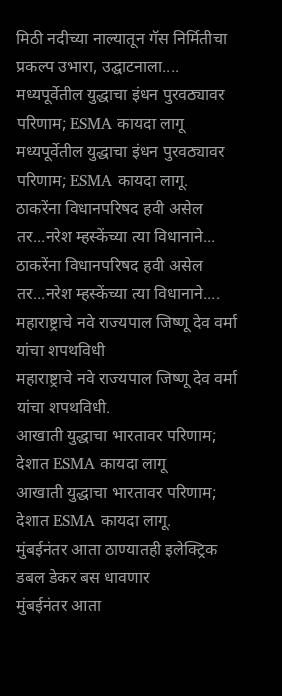मिठी नदीच्या नाल्यातून गॅस निर्मितीचा प्रकल्प उभारा, उद्घाटनाला....
मध्यपूर्वेतील युद्धाचा इंधन पुरवठ्यावर परिणाम; ESMA कायदा लागू
मध्यपूर्वेतील युद्धाचा इंधन पुरवठ्यावर परिणाम; ESMA कायदा लागू.
ठाकरेंना विधानपरिषद हवी असेल तर...नरेश म्हस्केंच्या त्या विधानाने...
ठाकरेंना विधानपरिषद हवी असेल तर...नरेश म्हस्केंच्या त्या विधानाने....
महाराष्ट्राचे नवे राज्यपाल जिष्णू देव वर्मा यांचा शपथविधी
महाराष्ट्राचे नवे राज्यपाल जिष्णू देव वर्मा यांचा शपथविधी.
आखाती युद्धाचा भारतावर परिणाम; देशात ESMA कायदा लागू
आखाती युद्धाचा भारतावर परिणाम; देशात ESMA कायदा लागू.
मुंबईनंतर आता ठाण्यातही इलेक्ट्रिक डबल डेकर बस धावणार
मुंबईनंतर आता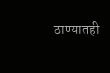ठाण्यातही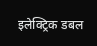इलेक्ट्रिक डबल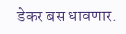डेकर बस धावणार.